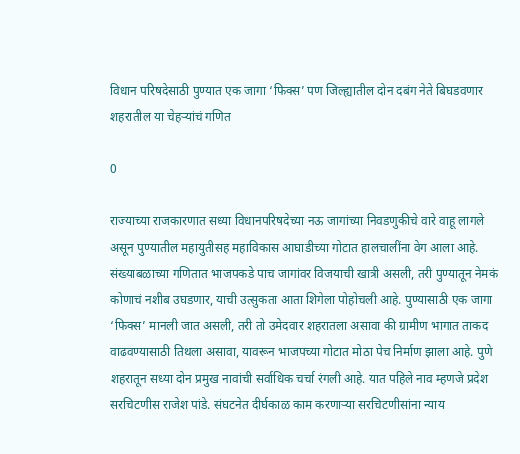विधान परिषदेसाठी पुण्यात एक जागा ‘फिक्स’ पण जिल्ह्यातील दोन दबंग नेते बिघडवणार शहरातील या चेहऱ्यांचं गणित

0

राज्याच्या राजकारणात सध्या विधानपरिषदेच्या नऊ जागांच्या निवडणुकीचे वारे वाहू लागले असून पुण्यातील महायुतीसह महाविकास आघाडीच्या गोटात हालचालींना वेग आला आहे. संख्याबळाच्या गणितात भाजपकडे पाच जागांवर विजयाची खात्री असली, तरी पुण्यातून नेमकं कोणाचं नशीब उघडणार, याची उत्सुकता आता शिगेला पोहोचली आहे. पुण्यासाठी एक जागा ‘फिक्स’ मानली जात असली, तरी तो उमेदवार शहरातला असावा की ग्रामीण भागात ताकद वाढवण्यासाठी तिथला असावा, यावरून भाजपच्या गोटात मोठा पेच निर्माण झाला आहे. पुणे शहरातून सध्या दोन प्रमुख नावांची सर्वाधिक चर्चा रंगली आहे. यात पहिले नाव म्हणजे प्रदेश सरचिटणीस राजेश पांडे. संघटनेत दीर्घकाळ काम करणाऱ्या सरचिटणीसांना न्याय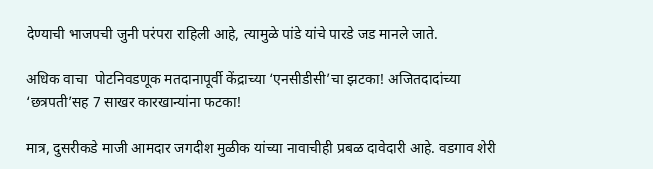देण्याची भाजपची जुनी परंपरा राहिली आहे, त्यामुळे पांडे यांचे पारडे जड मानले जाते.

अधिक वाचा  पोटनिवडणूक मतदानापूर्वी केंद्राच्या ‘एनसीडीसी’चा झटका! अजितदादांच्या ‘छत्रपती’सह 7 साखर कारखान्यांना फटका!

मात्र, दुसरीकडे माजी आमदार जगदीश मुळीक यांच्या नावाचीही प्रबळ दावेदारी आहे. वडगाव शेरी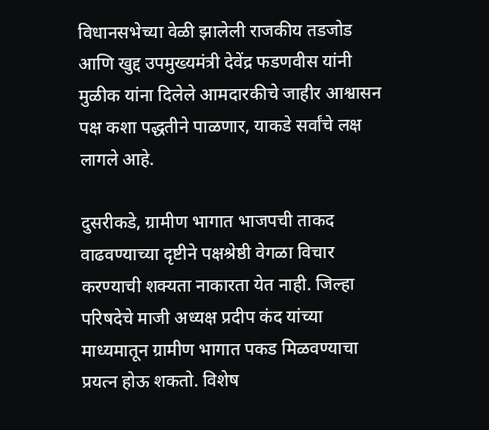विधानसभेच्या वेळी झालेली राजकीय तडजोड आणि खुद्द उपमुख्यमंत्री देवेंद्र फडणवीस यांनी मुळीक यांना दिलेले आमदारकीचे जाहीर आश्वासन पक्ष कशा पद्धतीने पाळणार, याकडे सर्वांचे लक्ष लागले आहे.

दुसरीकडे, ग्रामीण भागात भाजपची ताकद वाढवण्याच्या दृष्टीने पक्षश्रेष्ठी वेगळा विचार करण्याची शक्यता नाकारता येत नाही. जिल्हा परिषदेचे माजी अध्यक्ष प्रदीप कंद यांच्या माध्यमातून ग्रामीण भागात पकड मिळवण्याचा प्रयत्न होऊ शकतो. विशेष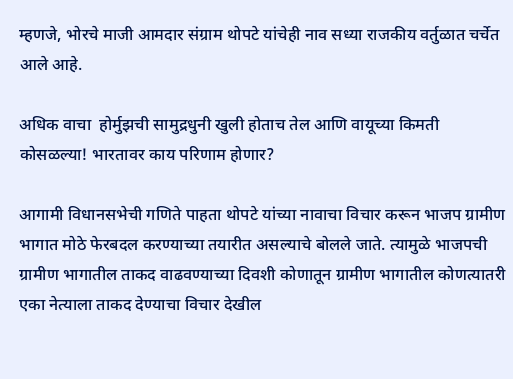म्हणजे, भोरचे माजी आमदार संग्राम थोपटे यांचेही नाव सध्या राजकीय वर्तुळात चर्चेत आले आहे.

अधिक वाचा  होर्मुझची सामुद्रधुनी खुली होताच तेल आणि वायूच्या किमती कोसळल्या! भारतावर काय परिणाम होणार?

आगामी विधानसभेची गणिते पाहता थोपटे यांच्या नावाचा विचार करून भाजप ग्रामीण भागात मोठे फेरबदल करण्याच्या तयारीत असल्याचे बोलले जाते. त्यामुळे भाजपची ग्रामीण भागातील ताकद वाढवण्याच्या दिवशी कोणातून ग्रामीण भागातील कोणत्यातरी एका नेत्याला ताकद देण्याचा विचार देखील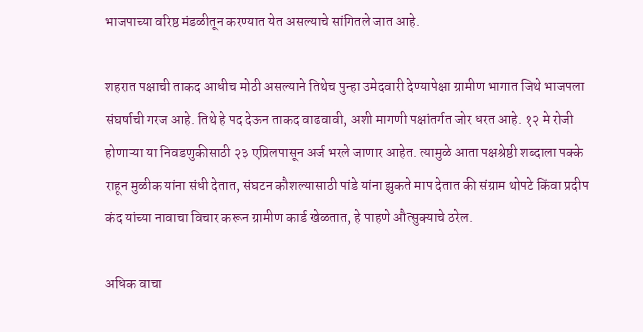भाजपाच्या वरिष्ठ मंडळीतून करण्यात येत असल्याचे सांगितले जात आहे.

शहरात पक्षाची ताकद आधीच मोठी असल्याने तिथेच पुन्हा उमेदवारी देण्यापेक्षा ग्रामीण भागात जिथे भाजपला संघर्षाची गरज आहे. तिथे हे पद देऊन ताकद वाढवावी, अशी मागणी पक्षांतर्गत जोर धरत आहे. १२ मे रोजी होणाऱ्या या निवडणुकीसाठी २३ एप्रिलपासून अर्ज भरले जाणार आहेत. त्यामुळे आता पक्षश्रेष्ठी शब्दाला पक्के राहून मुळीक यांना संधी देतात, संघटन कौशल्यासाठी पांडे यांना झुकते माप देतात की संग्राम थोपटे किंवा प्रदीप कंद यांच्या नावाचा विचार करून ग्रामीण कार्ड खेळतात, हे पाहणे औत्सुक्याचे ठरेल.

अधिक वाचा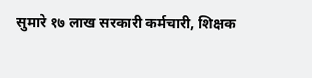सुमारे १७ लाख सरकारी कर्मचारी, शिक्षक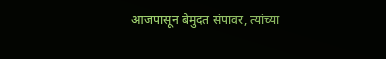आजपासून बेमुदत संपावर, त्यांच्या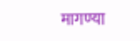मागण्या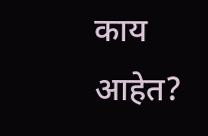काय आहेत?